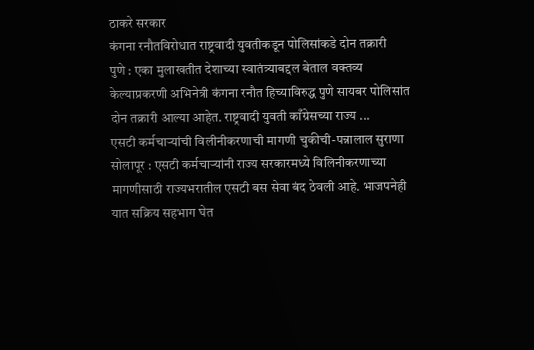ठाकरे सरकार
कंगना रनौतविरोधात राष्ट्रवादी युवतीकडून पोलिसांकडे दोन तक्रारी
पुणे : एका मुलाखतीत देशाच्या स्वातंत्र्याबद्दल बेताल वक्तव्य केल्याप्रकरणी अभिनेत्री कंगना रनौत हिच्याविरुद्ध पुणे सायबर पोलिसांत दोन तक्रारी आल्या आहेत. राष्ट्रवादी युवती काँग्रेसच्या राज्य ...
एसटी कर्मचाऱ्यांची विलीनीकरणाची मागणी चुकीची-पन्नालाल सुराणा
सोलापूर : एसटी कर्मचाऱ्यांनी राज्य सरकारमध्ये विलिनीकरणाच्या मागणीसाठी राज्यभरातील एसटी बस सेवा बंद ठेवली आहे. भाजपनेही यात सक्रिय सहभाग घेत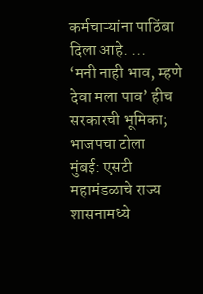कर्मचाऱ्यांना पाठिंबा दिला आहे. ...
‘मनी नाही भाव, म्हणे देवा मला पाव’ हीच सरकारची भूमिका; भाजपचा टोला
मुंबई: एसटी महामंडळाचे राज्य शासनामध्ये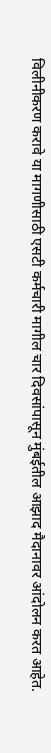विलीनीकरण करावे या मागणीसाठी एसटी कर्मचारी मागील चार दिवसांपासून मुंबईतील आझाद मैदानावर आंदोलन करत आहेत.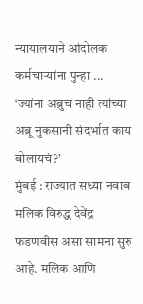न्यायालयाने आंदोलक कर्मचाऱ्यांना पुन्हा ...
‘ज्यांना अब्रुच नाही त्यांच्या अब्रू नुकसानी संदर्भात काय बोलायचं?’
मुंबई : राज्यात सध्या नवाब मलिक विरुद्ध देवेंद्र फडणवीस असा सामना सुरु आहे. मलिक आणि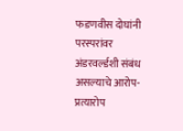फडणवीस दोघांनी परस्परांवर अंडरवर्ल्डशी संबंध असल्याचे आरोप-प्रत्यारोप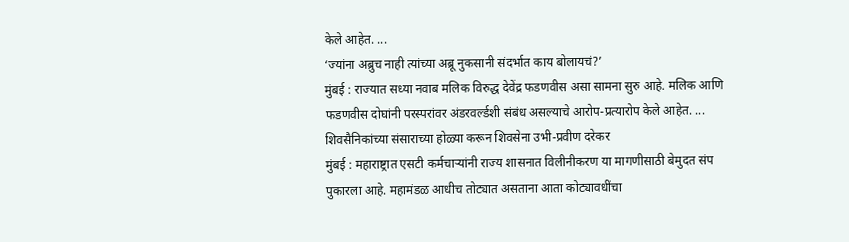केले आहेत. ...
‘ज्यांना अब्रुच नाही त्यांच्या अब्रू नुकसानी संदर्भात काय बोलायचं?’
मुंबई : राज्यात सध्या नवाब मलिक विरुद्ध देवेंद्र फडणवीस असा सामना सुरु आहे. मलिक आणि फडणवीस दोघांनी परस्परांवर अंडरवर्ल्डशी संबंध असल्याचे आरोप-प्रत्यारोप केले आहेत. ...
शिवसैनिकांच्या संसाराच्या होळ्या करून शिवसेना उभी-प्रवीण दरेकर
मुंबई : महाराष्ट्रात एसटी कर्मचाऱ्यांनी राज्य शासनात विलीनीकरण या मागणीसाठी बेमुदत संप पुकारला आहे. महामंडळ आधीच तोट्यात असताना आता कोट्यावधींचा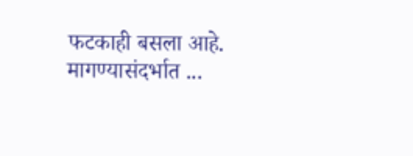फटकाही बसला आहे. मागण्यासंदर्भात ...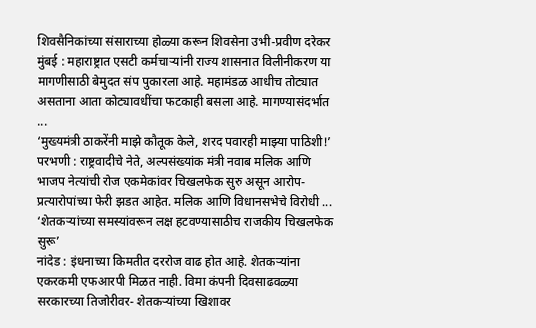शिवसैनिकांच्या संसाराच्या होळ्या करून शिवसेना उभी-प्रवीण दरेकर
मुंबई : महाराष्ट्रात एसटी कर्मचाऱ्यांनी राज्य शासनात विलीनीकरण या मागणीसाठी बेमुदत संप पुकारला आहे. महामंडळ आधीच तोट्यात असताना आता कोट्यावधींचा फटकाही बसला आहे. मागण्यासंदर्भात ...
‘मुख्यमंत्री ठाकरेंनी माझे कौतूक केले, शरद पवारही माझ्या पाठिशी!’
परभणी : राष्ट्रवादीचे नेते, अल्पसंख्यांक मंत्री नवाब मलिक आणि भाजप नेत्यांची रोज एकमेकांवर चिखलफेक सुरु असून आरोप-प्रत्यारोपांच्या फेरी झडत आहेत. मलिक आणि विधानसभेचे विरोधी ...
‘शेतकऱ्यांच्या समस्यांवरून लक्ष हटवण्यासाठीच राजकीय चिखलफेक सुरू’
नांदेड : इंधनाच्या किमतीत दररोज वाढ होत आहे. शेतकऱ्यांना एकरकमी एफआरपी मिळत नाही. विमा कंपनी दिवसाढवळ्या सरकारच्या तिजोरीवर- शेतकऱ्यांच्या खिशावर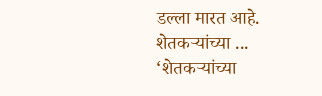डल्ला मारत आहे. शेतकऱ्यांच्या ...
‘शेतकऱ्यांच्या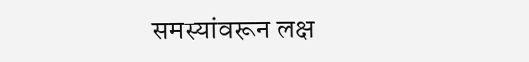समस्यांवरून लक्ष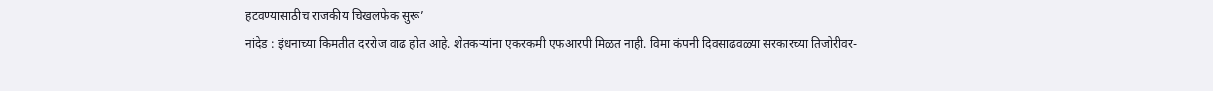हटवण्यासाठीच राजकीय चिखलफेक सुरू’
नांदेड : इंधनाच्या किमतीत दररोज वाढ होत आहे. शेतकऱ्यांना एकरकमी एफआरपी मिळत नाही. विमा कंपनी दिवसाढवळ्या सरकारच्या तिजोरीवर-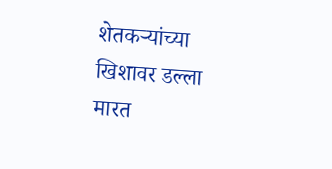शेतकऱ्यांच्या खिशावर डल्ला मारत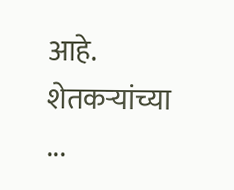आहे. शेतकऱ्यांच्या ...